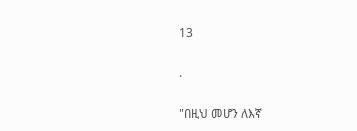13

.

"በዚህ መሆን ለእኛ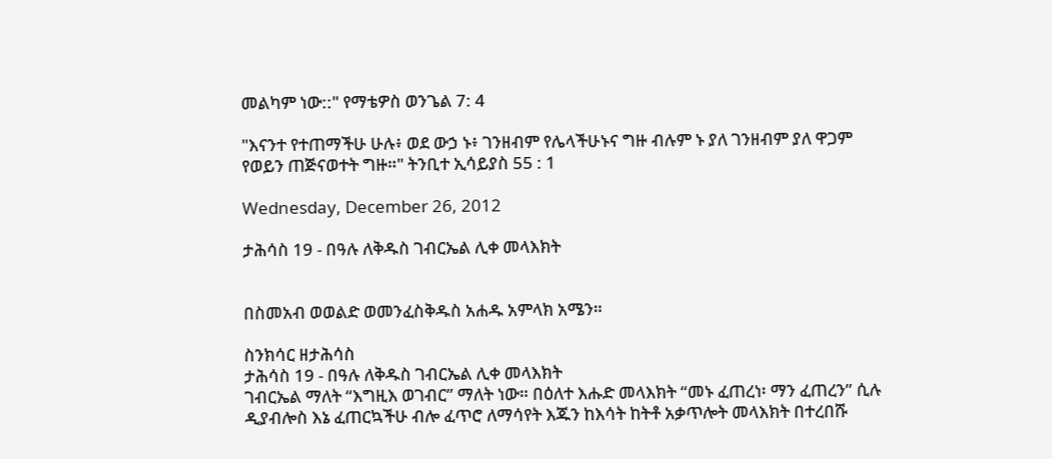መልካም ነው::" የማቴዎስ ወንጌል 7: 4

"እናንተ የተጠማችሁ ሁሉ፥ ወደ ውኃ ኑ፥ ገንዘብም የሌላችሁኑና ግዙ ብሉም ኑ ያለ ገንዘብም ያለ ዋጋም የወይን ጠጅናወተት ግዙ።" ትንቢተ ኢሳይያስ 55 : 1

Wednesday, December 26, 2012

ታሕሳስ 19 - በዓሉ ለቅዱስ ገብርኤል ሊቀ መላእክት


በስመአብ ወወልድ ወመንፈስቅዱስ አሐዱ አምላክ አሜን።

ስንክሳር ዘታሕሳስ
ታሕሳስ 19 - በዓሉ ለቅዱስ ገብርኤል ሊቀ መላእክት
ገብርኤል ማለት “እግዚእ ወገብር” ማለት ነው። በዕለተ እሑድ መላእክት “መኑ ፈጠረነ፡ ማን ፈጠረን” ሲሉ ዲያብሎስ እኔ ፈጠርኳችሁ ብሎ ፈጥሮ ለማሳየት እጁን ከእሳት ከትቶ አቃጥሎት መላእክት በተረበሹ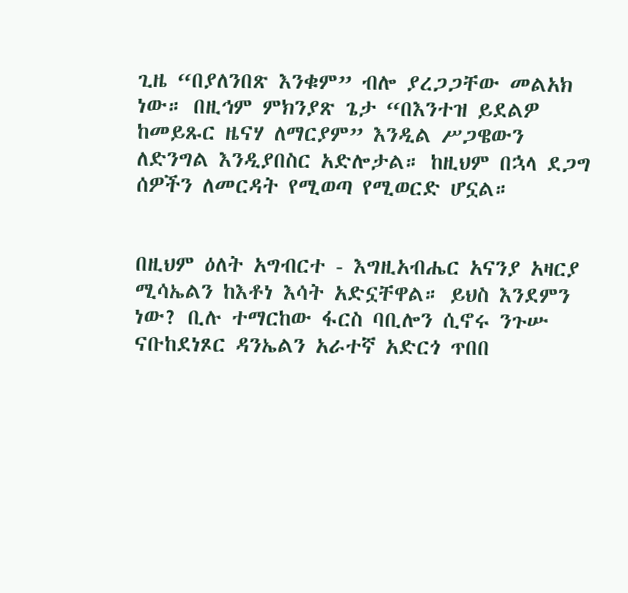ጊዜ “በያለንበጽ እንቁም” ብሎ ያረጋጋቸው መልአክ ነው። በዚኅም ምክንያጽ ጌታ “በእንተዝ ይደልዎ ከመይጹር ዜናሃ ለማርያም” እንዲል ሥጋዌውን ለድንግል እንዲያበስር አድሎታል። ከዚህም በኋላ ደጋግ ሰዎችን ለመርዳት የሚወጣ የሚወርድ ሆኗል።


በዚህም ዕለት አግብርተ - እግዚአብሔር አናንያ አዛርያ ሚሳኤልን ከእቶነ እሳት አድኗቸዋል። ይህስ እንደምን ነው? ቢሉ ተማርከው ፋርስ ባቢሎን ሲኖሩ ንጉሡ ናቡከደነጾር ዳንኤልን አራተኛ አድርጎ ጥበበ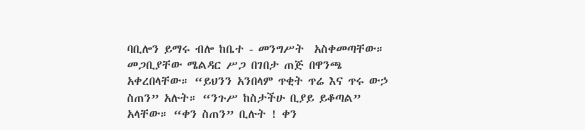ባቢሎን ይማሩ ብሎ ከቤተ - መንግሥት  አስቀመጣቸው። መጋቢያቸው ሜልዳር ሥጋ በገበታ ጠጅ በዋንጫ አቀረበላቸው። “ይህንን አንበላም ጥቂት ጥሬ እና ጥሩ ውኃ ስጠን” አሉት። “ንጉሥ ከስታችሁ ቢያይ ይቆጣል” አላቸው። “ቀን ስጠን” ቢሉት ! ቀን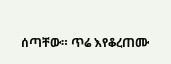ሰጣቸው። ጥሬ እየቆረጠሙ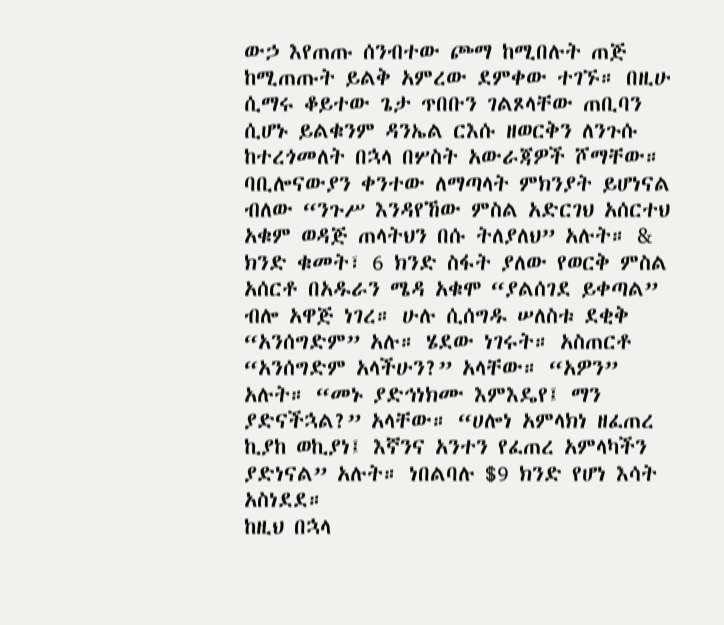ውኃ እየጠጡ ሰንብተው ጮማ ከሚበሉት ጠጅ ከሚጠጡት ይልቅ አምረው ደምቀው ተገኙ። በዚሁ ሲማሩ ቆይተው ጌታ ጥበቡን ገልጾላቸው ጠቢባን ሲሆኑ ይልቁንም ዳንኤል ርእሱ ዘወርቅን ለንጉሱ ከተረጎመለት በኋላ በሦስት አውራጃዎች ሾማቸው። ባቢሎናውያን ቀንተው ለማጣላት ምክንያት ይሆነናል ብለው “ንጉሥ እንዳየኸው ምስል አድርገህ አሰርተህ አቁም ወዳጅ ጠላትህን በሱ ትለያለህ” አሉት። & ክንድ ቁመት፣ 6 ክንድ ስፋት ያለው የወርቅ ምስል አሰርቶ በአዱራን ሜዳ አቁሞ “ያልሰገደ ይቀጣል” ብሎ አዋጅ ነገረ። ሁሉ ሲሰግዱ ሠለስቱ ደቂቅ “አንሰግድም” አሉ። ሄደው ነገሩት። አስጠርቶ “አንሰግድም አላችሁን?” አላቸው። “አዎን” አሉት። “መኑ ያድኅነክሙ እምእዴየ፤ ማን ያድናችኋል?” አላቸው። “ሀሎነ አምላክነ ዘፈጠረ ኪያከ ወኪያነ፤ እኛንና አንተን የፈጠረ አምላካችን ያድነናል” አሉት። ነበልባሉ $9 ክንድ የሆነ እሳት አስነደደ።
ከዚህ በኋላ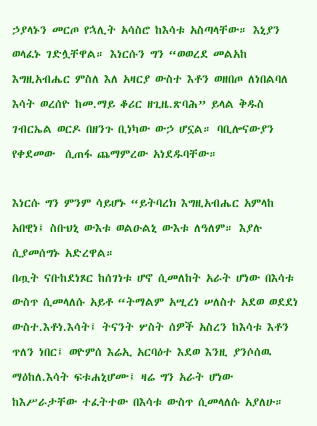ኃያላኑን መርጦ የኋሊት አሳስሮ ከእሳቱ አስጣላቸው። እኒያን ወላፈኑ ገድሏቸዋል። እነርሱን ግን “ወወረደ መልአከ እግዚአብሔር ምስለ እለ አዛርያ ውስተ እቶን ወዘበጦ ለነበልባለ እሳት ወረሰዮ ከመ.ማይ ቆሪር ዘጊዜ.ጽባሕ” ይላል ቅዱስ ገብርኤል ወርዶ በዘንጉ ቢነካው ውኃ ሆኗል። ባቢሎናውያን የቀደመው  ሲጠፋ ጨማምረው አነደዱባቸው።

እነርሱ ግን ምንም ሳይሆኑ “ይትባረክ እግዚአብሔር አምላከ አበዊነ፤ ስቡህኒ ውእቱ ወልዑልኒ ውእቱ ለዓለም። እያሉ ሲያመሰግኑ አድረዋል።
በጧት ናቡከደነጾር ከሰገነቱ ሆኖ ሲመለከት አራት ሆነው በእሳቱ ውስጥ ሲመላለሱ አይቶ “ትማልም አሢረነ ሠለስተ አደወ ወደደነ ውስተ.እቶነ.እሳት፤ ትናንት ሦስት ሰዎች አስረን ከእሳቱ እቶን ጥለን ነበር፤ ወዮምሰ እሬኢ አርባዕተ እደወ እንዚ ያንሶሰዉ ማዕከለ.እሳት ፍቱሐኒሆሙ፤ ዛሬ ግን አራት ሆነው ከእሥራታቸው ተፈትተው በእሳቱ ውስጥ ሲመላለሱ አያለሁ።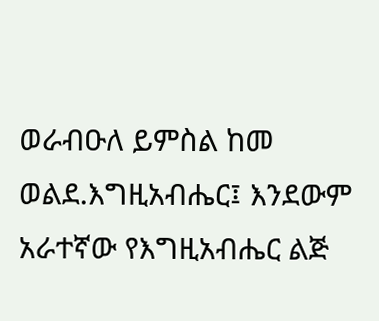ወራብዑለ ይምስል ከመ ወልደ.እግዚአብሔር፤ እንደውም አራተኛው የእግዚአብሔር ልጅ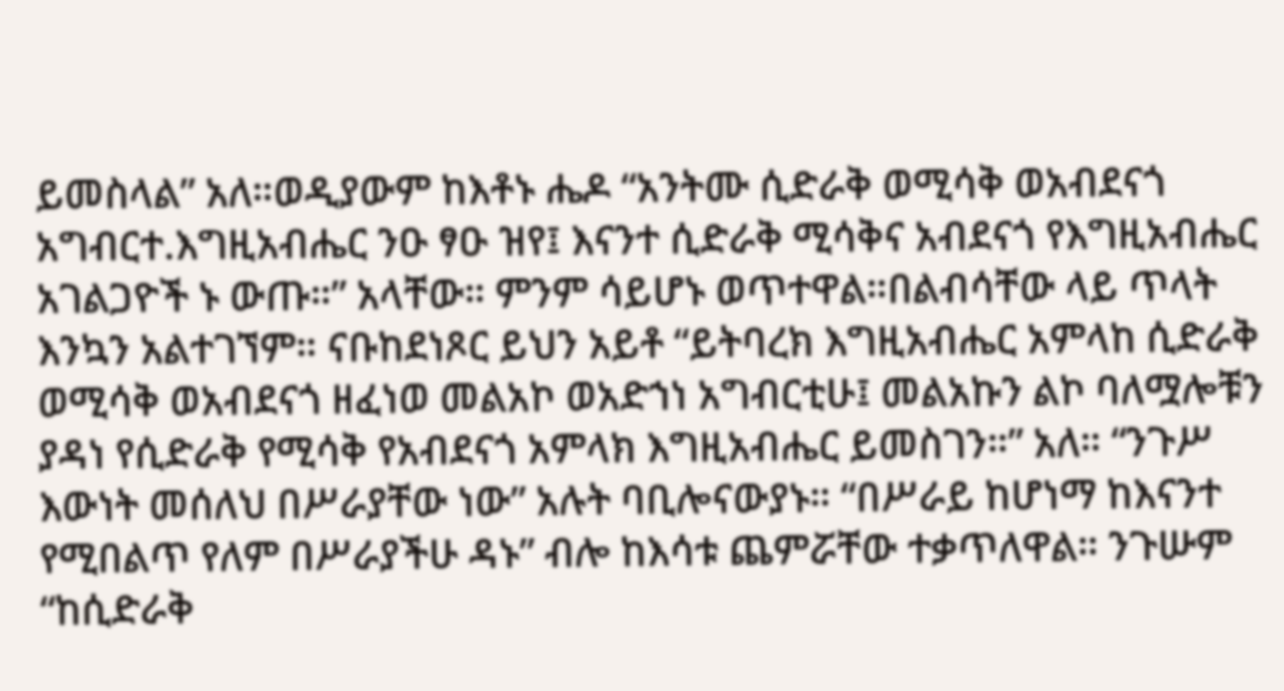ይመስላል” አለ።ወዲያውም ከእቶኑ ሔዶ “አንትሙ ሲድራቅ ወሚሳቅ ወአብደናጎ አግብርተ.እግዚአብሔር ንዑ ፃዑ ዝየ፤ እናንተ ሲድራቅ ሚሳቅና አብደናጎ የእግዚአብሔር አገልጋዮች ኑ ውጡ።” አላቸው። ምንም ሳይሆኑ ወጥተዋል።በልብሳቸው ላይ ጥላት እንኳን አልተገኘም። ናቡከደነጾር ይህን አይቶ “ይትባረክ እግዚአብሔር አምላከ ሲድራቅ ወሚሳቅ ወአብደናጎ ዘፈነወ መልአኮ ወአድኀነ አግብርቲሁ፤ መልአኩን ልኮ ባለሟሎቹን ያዳነ የሲድራቅ የሚሳቅ የአብደናጎ አምላክ እግዚአብሔር ይመስገን።” አለ። “ንጉሥ እውነት መሰለህ በሥራያቸው ነው” አሉት ባቢሎናውያኑ። “በሥራይ ከሆነማ ከእናንተ የሚበልጥ የለም በሥራያችሁ ዳኑ” ብሎ ከእሳቱ ጨምሯቸው ተቃጥለዋል። ንጉሡም “ከሲድራቅ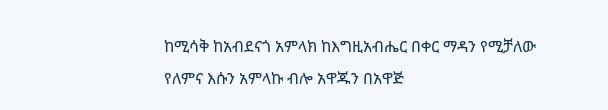ከሚሳቅ ከአብደናጎ አምላክ ከእግዚአብሔር በቀር ማዳን የሚቻለው የለምና እሱን አምላኩ ብሎ አዋጁን በአዋጅ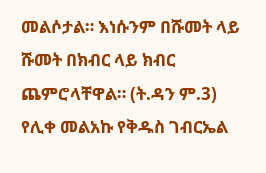መልሶታል። እነሱንም በሹመት ላይ ሹመት በክብር ላይ ክብር ጨምሮላቸዋል። (ት.ዳን ም.3)
የሊቀ መልአኩ የቅዱስ ገብርኤል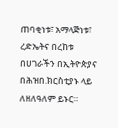ጠባቂነቱ፣ አማላጅነቱ፣ ረድኤትና በረከቱ በሀገራችን በኢትዮጵያና በሕዝበ.ክርስቲያኑ ላይ ለዘለዓለም ይኑር።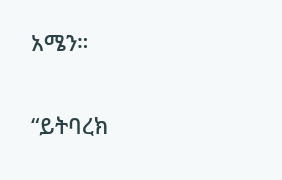አሜን።

“ይትባረክ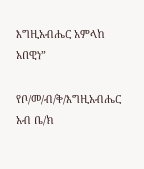እግዚአብሔር አምላከ አበዊነ”

የቦ/መ/ብ/ቅ/እግዚአብሔር አብ ቤ/ክ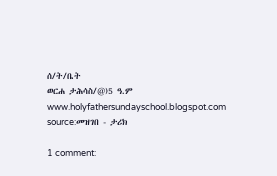ሰ/ት/ቤት
ወርሐ ታሕሳስ/@)5 ዓ.ም
www.holyfathersundayschool.blogspot.com
source:መዝገበ - ታሪክ

1 comment: